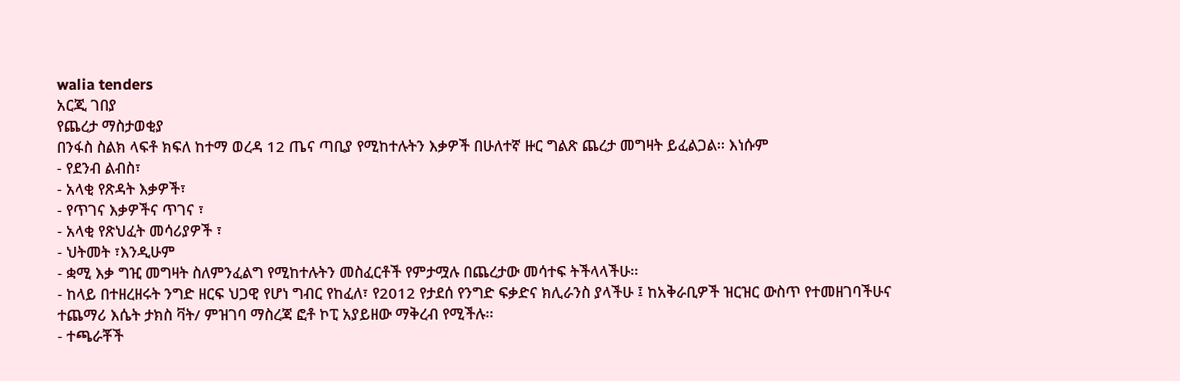walia tenders
አርጂ ገበያ
የጨረታ ማስታወቂያ
በንፋስ ስልክ ላፍቶ ክፍለ ከተማ ወረዳ 12 ጤና ጣቢያ የሚከተሉትን እቃዎች በሁለተኛ ዙር ግልጽ ጨረታ መግዛት ይፈልጋል፡፡ እነሱም
- የደንብ ልብስ፣
- አላቂ የጽዳት እቃዎች፣
- የጥገና እቃዎችና ጥገና ፣
- አላቂ የጽህፈት መሳሪያዎች ፣
- ህትመት ፣እንዲሁም
- ቋሚ እቃ ግዢ መግዛት ስለምንፈልግ የሚከተሉትን መስፈርቶች የምታሟሉ በጨረታው መሳተፍ ትችላላችሁ፡፡
- ከላይ በተዘረዘሩት ንግድ ዘርፍ ህጋዊ የሆነ ግብር የከፈለ፣ የ2012 የታደሰ የንግድ ፍቃድና ክሊራንስ ያላችሁ ፤ ከአቅራቢዎች ዝርዝር ውስጥ የተመዘገባችሁና ተጨማሪ እሴት ታክስ ቫት/ ምዝገባ ማስረጃ ፎቶ ኮፒ አያይዘው ማቅረብ የሚችሉ፡፡
- ተጫራቾች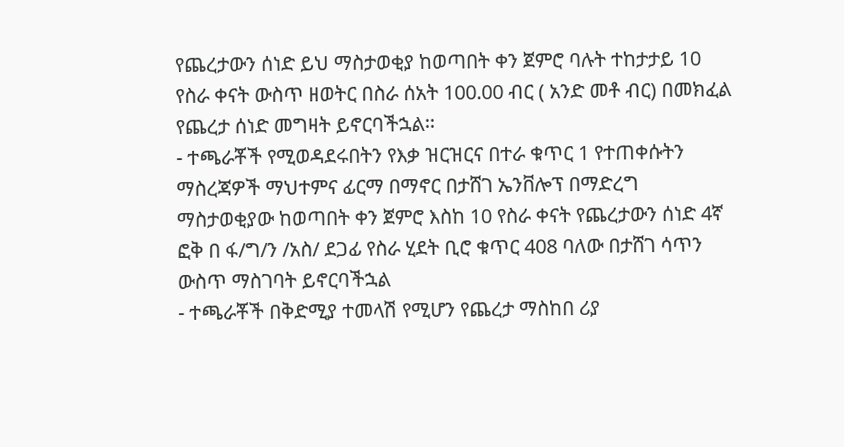የጨረታውን ሰነድ ይህ ማስታወቂያ ከወጣበት ቀን ጀምሮ ባሉት ተከታታይ 10 የስራ ቀናት ውስጥ ዘወትር በስራ ሰአት 100.00 ብር ( አንድ መቶ ብር) በመክፈል የጨረታ ሰነድ መግዛት ይኖርባችኋል፡፡
- ተጫራቾች የሚወዳደሩበትን የእቃ ዝርዝርና በተራ ቁጥር 1 የተጠቀሱትን ማስረጃዎች ማህተምና ፊርማ በማኖር በታሸገ ኤንቨሎፕ በማድረግ ማስታወቂያው ከወጣበት ቀን ጀምሮ እስከ 10 የስራ ቀናት የጨረታውን ሰነድ 4ኛ ፎቅ በ ፋ/ግ/ን /አስ/ ደጋፊ የስራ ሂደት ቢሮ ቁጥር 408 ባለው በታሸገ ሳጥን ውስጥ ማስገባት ይኖርባችኋል
- ተጫራቾች በቅድሚያ ተመላሽ የሚሆን የጨረታ ማስከበ ሪያ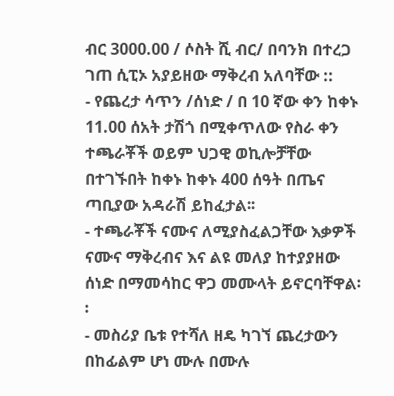ብር 3000.00 / ሶስት ሺ ብር/ በባንክ በተረጋ ገጠ ሲፒኦ አያይዘው ማቅረብ አለባቸው ::
- የጨረታ ሳጥን /ሰነድ / በ 10 ኛው ቀን ከቀኑ 11.00 ሰአት ታሽጎ በሚቀጥለው የስራ ቀን ተጫራቾች ወይም ህጋዊ ወኪሎቻቸው በተገኙበት ከቀኑ ከቀኑ 400 ሰዓት በጤና ጣቢያው አዳራሽ ይከፈታል፡፡
- ተጫራቾች ናሙና ለሚያስፈልጋቸው እቃዎች ናሙና ማቅረብና እና ልዩ መለያ ከተያያዘው ሰነድ በማመሳከር ዋጋ መሙላት ይኖርባቸዋል፡፡
- መስሪያ ቤቱ የተሻለ ዘዴ ካገኘ ጨረታውን በከፊልም ሆነ ሙሉ በሙሉ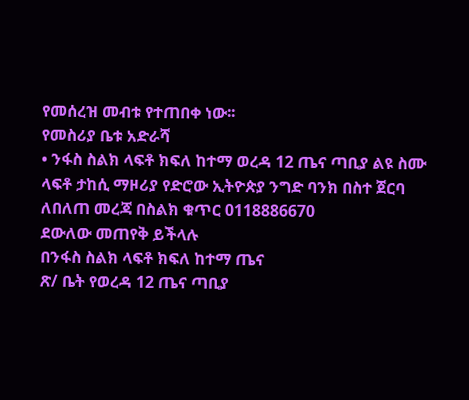የመሰረዝ መብቱ የተጠበቀ ነው፡፡
የመስሪያ ቤቱ አድራሻ
• ንፋስ ስልክ ላፍቶ ክፍለ ከተማ ወረዳ 12 ጤና ጣቢያ ልዩ ስሙ
ላፍቶ ታከሲ ማዞሪያ የድሮው ኢትዮጵያ ንግድ ባንክ በስተ ጀርባ
ለበለጠ መረጃ በስልክ ቁጥር 0118886670
ደውለው መጠየቅ ይችላሉ
በንፋስ ስልክ ላፍቶ ክፍለ ከተማ ጤና
ጽ/ ቤት የወረዳ 12 ጤና ጣቢያ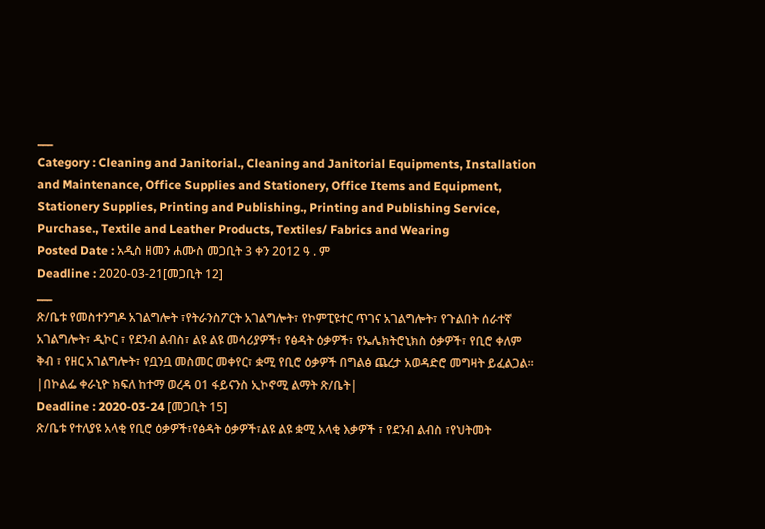___
Category : Cleaning and Janitorial., Cleaning and Janitorial Equipments, Installation and Maintenance, Office Supplies and Stationery, Office Items and Equipment, Stationery Supplies, Printing and Publishing., Printing and Publishing Service, Purchase., Textile and Leather Products, Textiles/ Fabrics and Wearing
Posted Date : አዲስ ዘመን ሐሙስ መጋቢት 3 ቀን 2012 ዓ . ም
Deadline : 2020-03-21[መጋቢት 12]
___
ጽ/ቤቱ የመስተንግዶ አገልግሎት ፣የትራንስፖርት አገልግሎት፣ የኮምፒዩተር ጥገና አገልግሎት፣ የጉልበት ሰራተኛ አገልግሎት፣ ዲኮር ፣ የደንብ ልብስ፣ ልዩ ልዩ መሳሪያዎች፣ የፅዳት ዕቃዎች፣ የኤሌክትሮኒክስ ዕቃዎች፣ የቢሮ ቀለም ቅብ ፣ የዘር አገልግሎት፣ የቧንቧ መስመር መቀየር፣ ቋሚ የቢሮ ዕቃዎች በግልፅ ጨረታ አወዳድሮ መግዛት ይፈልጋል፡፡|በኮልፌ ቀራኒዮ ክፍለ ከተማ ወረዳ 01 ፋይናንስ ኢኮኖሚ ልማት ጽ/ቤት|
Deadline : 2020-03-24 [መጋቢት 15]
ጽ/ቤቱ የተለያዩ አላቂ የቢሮ ዕቃዎች፣የፅዳት ዕቃዎች፣ልዩ ልዩ ቋሚ አላቂ እቃዎች ፣ የደንብ ልብስ ፣የህትመት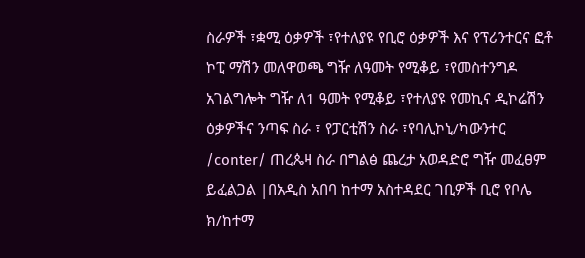ስራዎች ፣ቋሚ ዕቃዎች ፣የተለያዩ የቢሮ ዕቃዎች እና የፕሪንተርና ፎቶ ኮፒ ማሽን መለዋወጫ ግዥ ለዓመት የሚቆይ ፣የመስተንግዶ አገልግሎት ግዥ ለ1 ዓመት የሚቆይ ፣የተለያዩ የመኪና ዲኮሬሽን ዕቃዎችና ንጣፍ ስራ ፣ የፓርቲሽን ስራ ፣የባሊኮኒ/ካውንተር /conter/ ጠረጴዛ ስራ በግልፅ ጨረታ አወዳድሮ ግዥ መፈፀም ይፈልጋል |በአዲስ አበባ ከተማ አስተዳደር ገቢዎች ቢሮ የቦሌ ክ/ከተማ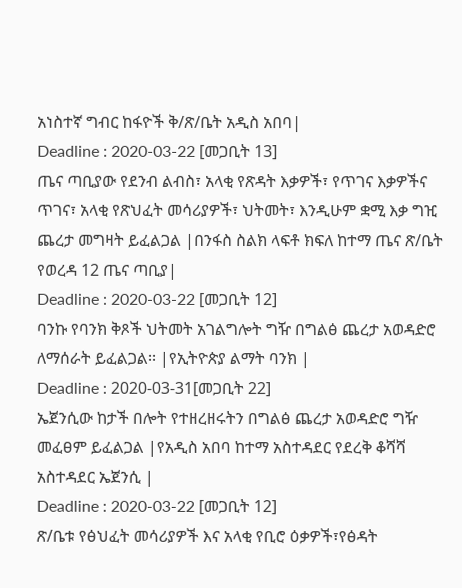አነስተኛ ግብር ከፋዮች ቅ/ጽ/ቤት አዲስ አበባ|
Deadline : 2020-03-22 [መጋቢት 13]
ጤና ጣቢያው የደንብ ልብስ፣ አላቂ የጽዳት እቃዎች፣ የጥገና እቃዎችና ጥገና፣ አላቂ የጽህፈት መሳሪያዎች፣ ህትመት፣ እንዲሁም ቋሚ እቃ ግዢ ጨረታ መግዛት ይፈልጋል |በንፋስ ስልክ ላፍቶ ክፍለ ከተማ ጤና ጽ/ቤት የወረዳ 12 ጤና ጣቢያ|
Deadline : 2020-03-22 [መጋቢት 12]
ባንኩ የባንክ ቅጾች ህትመት አገልግሎት ግዥ በግልፅ ጨረታ አወዳድሮ ለማሰራት ይፈልጋል፡፡ |የኢትዮጵያ ልማት ባንክ |
Deadline : 2020-03-31[መጋቢት 22]
ኤጀንሲው ከታች በሎት የተዘረዘሩትን በግልፅ ጨረታ አወዳድሮ ግዥ መፈፀም ይፈልጋል |የአዲስ አበባ ከተማ አስተዳደር የደረቅ ቆሻሻ አስተዳደር ኤጀንሲ |
Deadline : 2020-03-22 [መጋቢት 12]
ጽ/ቤቱ የፅህፈት መሳሪያዎች እና አላቂ የቢሮ ዕቃዎች፣የፅዳት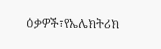ዕቃዎች፣የኤሌክትሪክ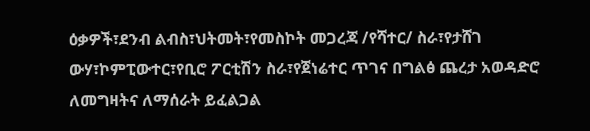ዕቃዎች፣ደንብ ልብስ፣ህትመት፣የመስኮት መጋረጃ /የሻተር/ ስራ፣የታሸገ ውሃ፣ኮምፒውተር፣የቢሮ ፖርቲሽን ስራ፣የጀነሬተር ጥገና በግልፅ ጨረታ አወዳድሮ ለመግዛትና ለማሰራት ይፈልጋል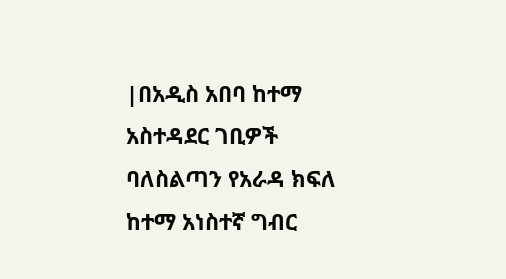|በአዲስ አበባ ከተማ አስተዳደር ገቢዎች ባለስልጣን የአራዳ ክፍለ ከተማ አነስተኛ ግብር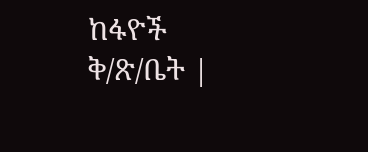ከፋዮች ቅ/ጽ/ቤት |